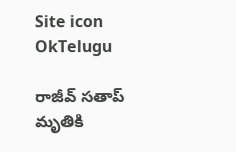Site icon OkTelugu

రాజీవ్ సతాప్ మృతికి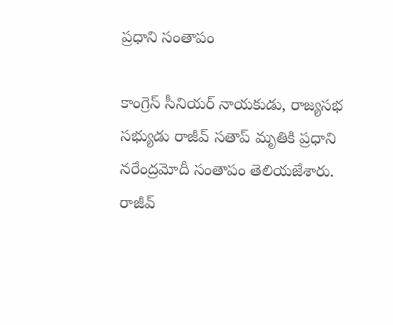ప్రధాని సంతాపం

కాంగ్రెస్ సీనియర్ నాయకుడు, రాజ్యసభ సభ్యుడు రాజీవ్ సతాప్ మృతికి ప్రధాని నరేంద్రమోదీ సంతాపం తెలియజేశారు. రాజీవ్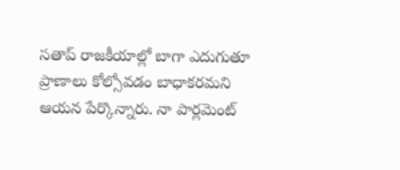సతాప్ రాజకీయాల్లో బాగా ఎదుగుతూ ప్రాణాలు కోల్సోవడం బాధాకరమని ఆయన పేర్కొన్నారు. నా పార్లమెంట్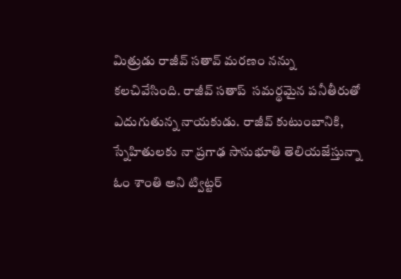మిత్రుడు రాజీవ్ సతావ్ మరణం నన్ను కలచివేసింది. రాజీవ్ సతాప్  సమర్థమైన పనీతీరుతో ఎదుగుతున్న నాయకుడు. రాజీవ్ కుటుంబానికి, స్నేహితులకు నా ప్రగాఢ సానుభూతి తెలియజేస్తున్నా ఓం శాంతి అని ట్విట్టర్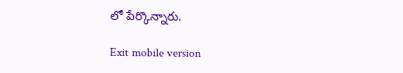లో పేర్కొన్నారు.

Exit mobile version